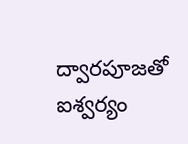ద్వారపూజతో ఐశ్వర్యం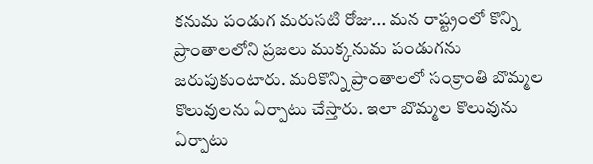కనుమ పండుగ మరుసటి రోజు... మన రాష్ట్రంలో కొన్ని ప్రాంతాలలోని ప్రజలు ముక్కనుమ పండుగను జరుపుకుంటారు. మరికొన్ని ప్రాంతాలలో సంక్రాంతి బొమ్మల కొలువులను ఏర్పాటు చేస్తారు. ఇలా బొమ్మల కొలువును ఏర్పాటు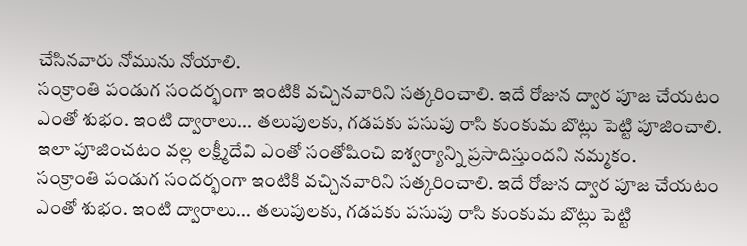చేసినవారు నోమును నోయాలి.
సంక్రాంతి పండుగ సందర్భంగా ఇంటికి వచ్చినవారిని సత్కరించాలి. ఇదే రోజున ద్వార పూజ చేయటం ఎంతో శుభం. ఇంటి ద్వారాలు... తలుపులకు, గడపకు పసుపు రాసి కుంకుమ బొట్లు పెట్టి పూజించాలి. ఇలా పూజించటం వల్ల లక్ష్మీదేవి ఎంతో సంతోషించి ఐశ్వర్యాన్ని ప్రసాదిస్తుందని నమ్మకం.
సంక్రాంతి పండుగ సందర్భంగా ఇంటికి వచ్చినవారిని సత్కరించాలి. ఇదే రోజున ద్వార పూజ చేయటం ఎంతో శుభం. ఇంటి ద్వారాలు... తలుపులకు, గడపకు పసుపు రాసి కుంకుమ బొట్లు పెట్టి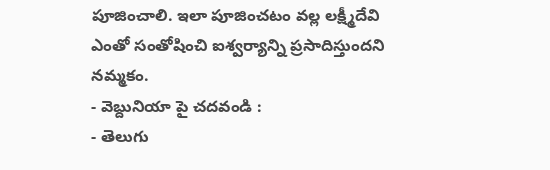పూజించాలి. ఇలా పూజించటం వల్ల లక్ష్మీదేవి ఎంతో సంతోషించి ఐశ్వర్యాన్ని ప్రసాదిస్తుందని నమ్మకం.
- వెబ్దునియా పై చదవండి :
- తెలుగు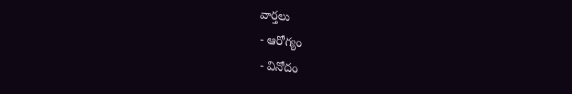వార్తలు
- ఆరోగ్యం
- వినోదం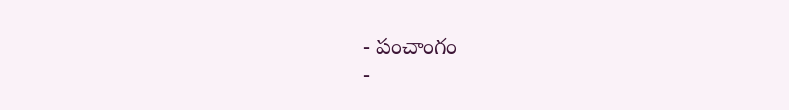- పంచాంగం
-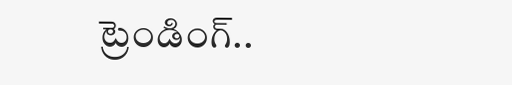ట్రెండింగ్..